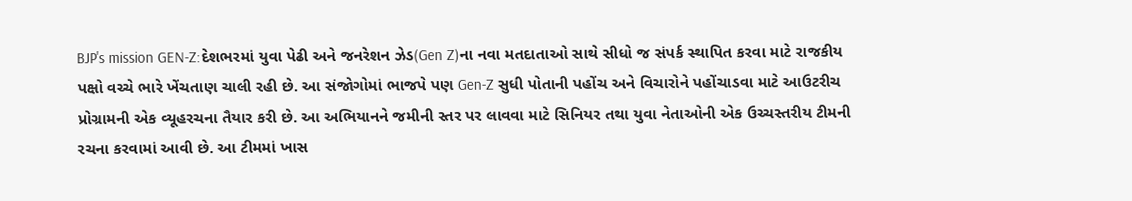BJP's mission GEN-Z:દેશભરમાં યુવા પેઢી અને જનરેશન ઝેડ(Gen Z)ના નવા મતદાતાઓ સાથે સીધો જ સંપર્ક સ્થાપિત કરવા માટે રાજકીય પક્ષો વચ્ચે ભારે ખેંચતાણ ચાલી રહી છે. આ સંજોગોમાં ભાજપે પણ Gen-Z સુધી પોતાની પહોંચ અને વિચારોને પહોંચાડવા માટે આઉટરીચ પ્રોગ્રામની એક વ્યૂહરચના તૈયાર કરી છે. આ અભિયાનને જમીની સ્તર પર લાવવા માટે સિનિયર તથા યુવા નેતાઓની એક ઉચ્ચસ્તરીય ટીમની રચના કરવામાં આવી છે. આ ટીમમાં ખાસ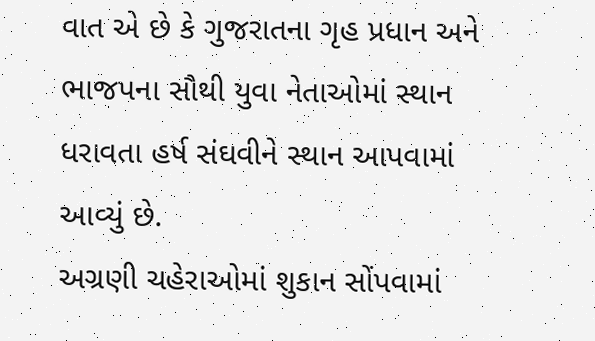વાત એ છે કે ગુજરાતના ગૃહ પ્રધાન અને ભાજપના સૌથી યુવા નેતાઓમાં સ્થાન ધરાવતા હર્ષ સંઘવીને સ્થાન આપવામાં આવ્યું છે.
અગ્રણી ચહેરાઓમાં શુકાન સોંપવામાં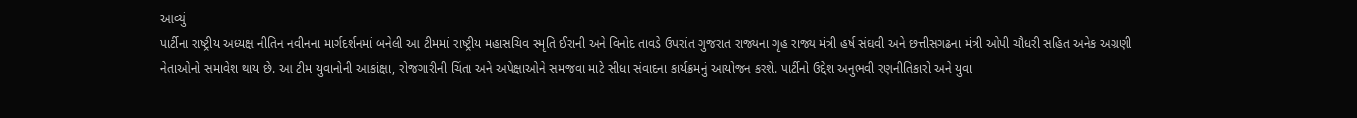આવ્યું
પાર્ટીના રાષ્ટ્રીય અધ્યક્ષ નીતિન નવીનના માર્ગદર્શનમાં બનેલી આ ટીમમાં રાષ્ટ્રીય મહાસચિવ સ્મૃતિ ઈરાની અને વિનોદ તાવડે ઉપરાંત ગુજરાત રાજ્યના ગૃહ રાજ્ય મંત્રી હર્ષ સંઘવી અને છત્તીસગઢના મંત્રી ઓપી ચૌધરી સહિત અનેક અગ્રણી નેતાઓનો સમાવેશ થાય છે. આ ટીમ યુવાનોની આકાંક્ષા, રોજગારીની ચિંતા અને અપેક્ષાઓને સમજવા માટે સીધા સંવાદના કાર્યક્રમનું આયોજન કરશે. પાર્ટીનો ઉદ્દેશ અનુભવી રણનીતિકારો અને યુવા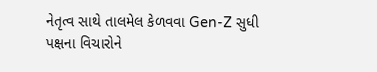નેતૃત્વ સાથે તાલમેલ કેળવવા Gen-Z સુધી પક્ષના વિચારોને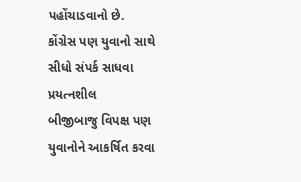પહોંચાડવાનો છે.
કોંગ્રેસ પણ યુવાનો સાથે સીધો સંપર્ક સાધવા પ્રયત્નશીલ
બીજીબાજુ વિપક્ષ પણ યુવાનોને આકર્ષિત કરવા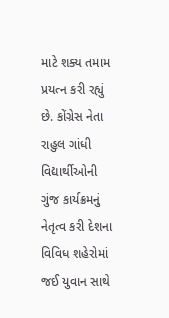માટે શક્ય તમામ પ્રયત્ન કરી રહ્યું છે. કોંગ્રેસ નેતા રાહુલ ગાંધી વિદ્યાર્થીઓની ગુંજ કાર્યક્રમનું નેતૃત્વ કરી દેશના વિવિધ શહેરોમાં જઈ યુવાન સાથે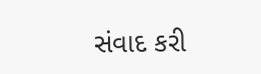સંવાદ કરી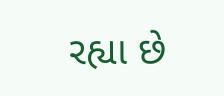રહ્યા છે